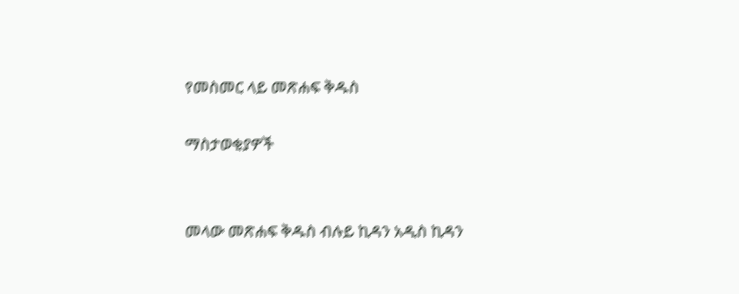የመስመር ላይ መጽሐፍ ቅዱስ

ማስታወቂያዎች


መላው መጽሐፍ ቅዱስ ብሉይ ኪዳን አዲስ ኪዳን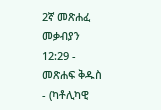2ኛ መጽሐፈ መቃብያን 12:29 - መጽሐፍ ቅዱስ - (ካቶሊካዊ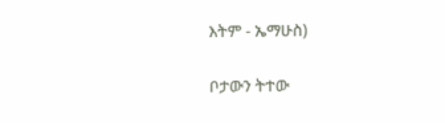እትም - ኤማሁስ)

ቦታውን ትተው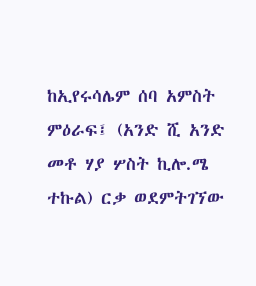ከኢየሩሳሌም ሰባ አምስት ምዕራፍ፤ (አንድ ሺ አንድ መቶ ሃያ ሦስት ኪሎ.ሜ ተኩል) ርቃ ወደምትገኘው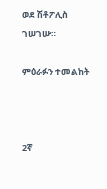ወደ ሽቶፖሊስ ገሠገሡ።

ምዕራፉን ተመልከት



2ኛ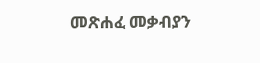መጽሐፈ መቃብያን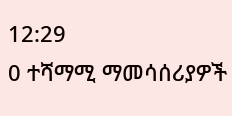12:29
0 ተሻማሚ ማመሳሰሪያዎች